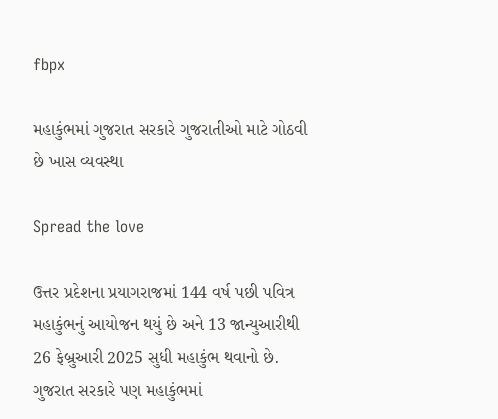fbpx

મહાકુંભમાં ગુજરાત સરકારે ગુજરાતીઓ માટે ગોઠવી છે ખાસ વ્યવસ્થા

Spread the love

ઉત્તર પ્રદેશના પ્રયાગરાજમાં 144 વર્ષ પછી પવિત્ર મહાકુંભનું આયોજન થયું છે અને 13 જાન્યુઆરીથી 26 ફેબ્રુઆરી 2025 સુધી મહાકુંભ થવાનો છે. ગુજરાત સરકારે પણ મહાકુંભમાં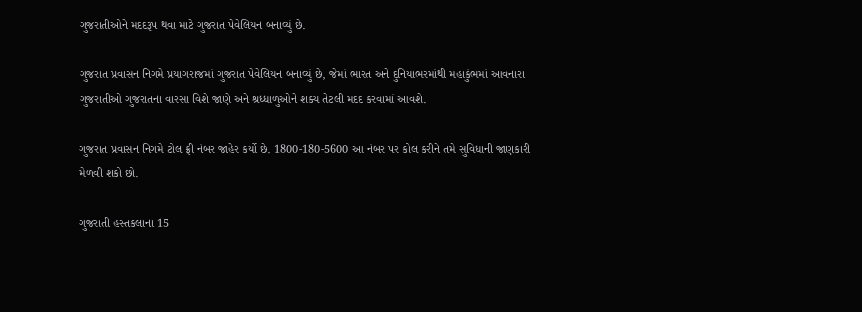ગુજરાતીઓને મદદરૂપ થવા માટે ગુજરાત પેવેલિયન બનાવ્યું છે.

ગુજરાત પ્રવાસન નિગમે પ્રયાગરાજમાં ગુજરાત પેવેલિયન બનાવ્યું છે, જેમાં ભારત અને દુનિયાભરમાંથી મહાકુંભમાં આવનારા ગુજરાતીઓ ગુજરાતના વારસા વિશે જાણે અને શ્રધ્ધાળુઓને શક્ય તેટલી મદદ કરવામાં આવશે.

ગુજરાત પ્રવાસન નિગમે ટોલ ફ્રી નંબર જાહેર કર્યો છે. 1800-180-5600 આ નંબર પર કોલ કરીને તમે સુવિધાની જાણકારી મેળવી શકો છો.

ગુજરાતી હસ્તકલાના 15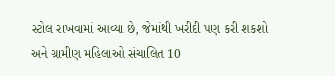સ્ટોલ રાખવામાં આવ્યા છે, જેમાંથી ખરીદી પણ કરી શકશો અને ગ્રામીણ મહિલાઓ સંચાલિત 10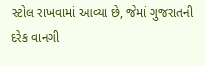સ્ટોલ રાખવામાં આવ્યા છે, જેમાં ગુજરાતની દરેક વાનગી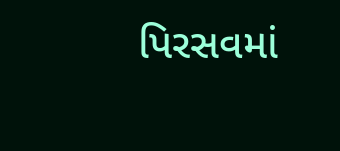પિરસવમાં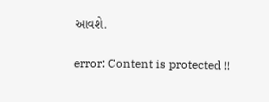આવશે.

error: Content is protected !!